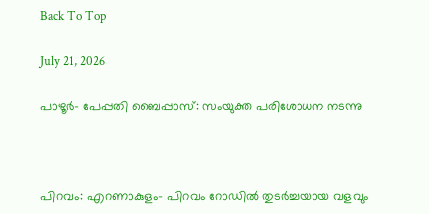Back To Top

July 21, 2026

പാഴൂര്‍- പേപ്പതി ബൈപ്പാസ്: സംയുക്ത പരിശോധന നടന്നു



പിറവം: എറണാകുളം- പിറവം റോഡില്‍ തുടര്‍ച്ചയായ വളവും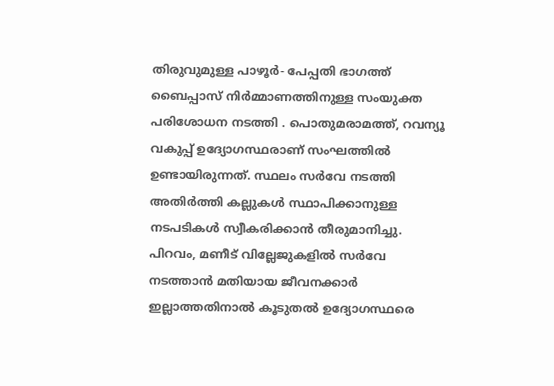തിരുവുമുള്ള പാഴൂര്‍- പേപ്പതി ഭാഗത്ത് ബൈപ്പാസ് നിര്‍മ്മാണത്തിനുള്ള സംയുക്ത പരിശോധന നടത്തി . പൊതുമരാമത്ത്, റവന്യൂ വകുപ്പ് ഉദ്യോഗസ്ഥരാണ് സംഘത്തില്‍ ഉണ്ടായിരുന്നത്. സ്ഥലം സര്‍വേ നടത്തി അതിര്‍ത്തി കല്ലുകള്‍ സ്ഥാപിക്കാനുള്ള നടപടികള്‍ സ്വീകരിക്കാന്‍ തീരുമാനിച്ചു. പിറവം, മണീട് വില്ലേജുകളില്‍ സര്‍വേ നടത്താന്‍ മതിയായ ജീവനക്കാര്‍ ഇല്ലാത്തതിനാല്‍ കൂടുതല്‍ ഉദ്യോഗസ്ഥരെ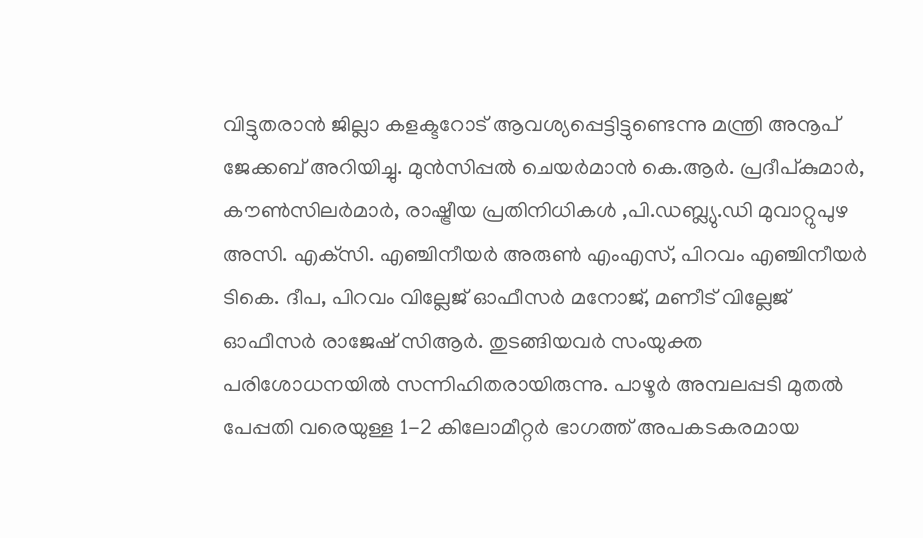വിട്ടുതരാന്‍ ജില്ലാ കളക്ടറോട് ആവശ്യപ്പെട്ടിട്ടുണ്ടെന്നു മന്ത്രി അനൂപ് ജേക്കബ് അറിയിച്ചു. മുന്‍സിപ്പല്‍ ചെയര്‍മാന്‍ കെ.ആര്‍. പ്രദീപ്കുമാര്‍, കൗണ്‍സിലര്‍മാര്‍, രാഷ്ട്രീയ പ്രതിനിധികള്‍ ,പി.ഡബ്ല്യു.ഡി മുവാറ്റുപുഴ അസി. എക്‌സി. എഞ്ചിനീയര്‍ അരുണ്‍ എംഎസ്, പിറവം എഞ്ചിനീയർ ടികെ. ദീപ, പിറവം വില്ലേജ് ഓഫീസര്‍ മനോജ്, മണീട് വില്ലേജ് ഓഫീസര്‍ രാജേഷ് സിആര്‍. തുടങ്ങിയവര്‍ സംയുക്ത പരിശോധനയില്‍ സന്നിഹിതരായിരുന്നു. പാഴൂര്‍ അമ്പലപ്പടി മുതല്‍ പേപ്പതി വരെയുള്ള 1-2 കിലോമീറ്റര്‍ ഭാഗത്ത് അപകടകരമായ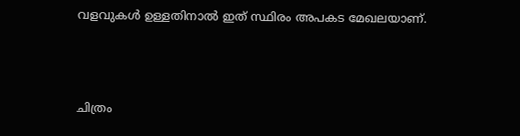വളവുകള്‍ ഉള്ളതിനാല്‍ ഇത് സ്ഥിരം അപകട മേഖലയാണ്.



ചിത്രം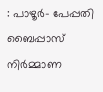: പാഴൂര്‍- പേപ്പതി ബൈപ്പാസ് നിര്‍മ്മാണ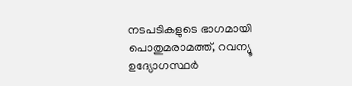നടപടികളുടെ ഭാഗമായി പൊതുമരാമത്ത്, റവന്യൂ ഉദ്യോഗസ്ഥര്‍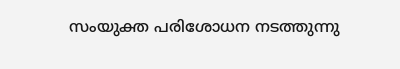സംയുക്ത പരിശോധന നടത്തുന്നു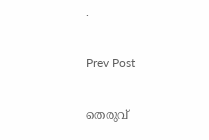.

Prev Post

തെരുവ്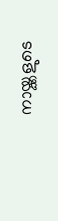നായ്ക്കളുടെ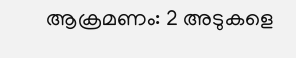ആക്രമണം: 2 അടുകളെ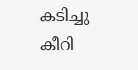കടിച്ചു കീറി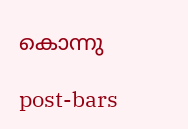കൊന്നു

post-bars